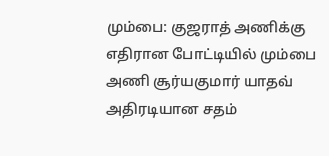மும்பை: குஜராத் அணிக்கு எதிரான போட்டியில் மும்பை அணி சூர்யகுமார் யாதவ் அதிரடியான சதம்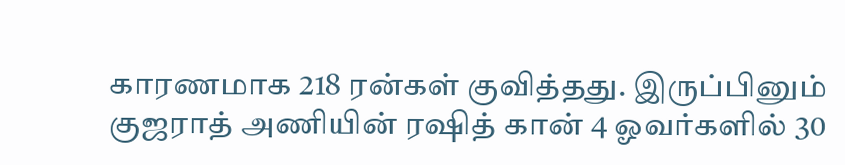காரணமாக 218 ரன்கள் குவித்தது. இருப்பினும் குஜராத் அணியின் ரஷித் கான் 4 ஓவர்களில் 30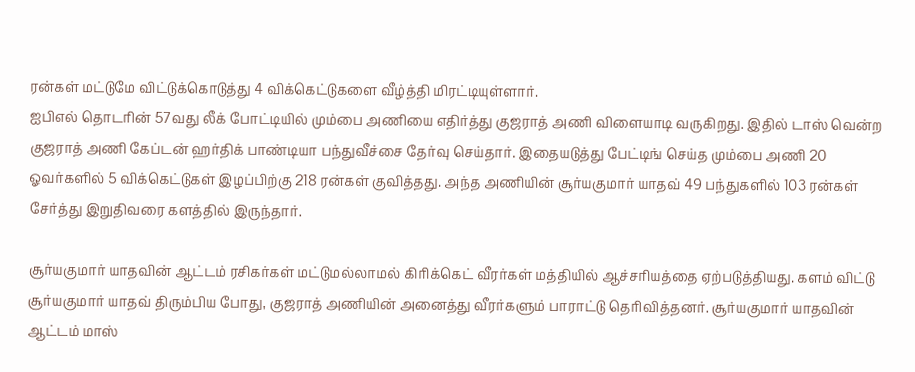ரன்கள் மட்டுமே விட்டுக்கொடுத்து 4 விக்கெட்டுகளை வீழ்த்தி மிரட்டியுள்ளார்.
ஐபிஎல் தொடரின் 57வது லீக் போட்டியில் மும்பை அணியை எதிர்த்து குஜராத் அணி விளையாடி வருகிறது. இதில் டாஸ் வென்ற குஜராத் அணி கேப்டன் ஹர்திக் பாண்டியா பந்துவீச்சை தேர்வு செய்தார். இதையடுத்து பேட்டிங் செய்த மும்பை அணி 20 ஓவர்களில் 5 விக்கெட்டுகள் இழப்பிற்கு 218 ரன்கள் குவித்தது. அந்த அணியின் சூர்யகுமார் யாதவ் 49 பந்துகளில் 103 ரன்கள் சேர்த்து இறுதிவரை களத்தில் இருந்தார்.

சூர்யகுமார் யாதவின் ஆட்டம் ரசிகர்கள் மட்டுமல்லாமல் கிரிக்கெட் வீரர்கள் மத்தியில் ஆச்சரியத்தை ஏற்படுத்தியது. களம் விட்டு சூர்யகுமார் யாதவ் திரும்பிய போது, குஜராத் அணியின் அனைத்து வீரர்களும் பாராட்டு தெரிவித்தனர். சூர்யகுமார் யாதவின் ஆட்டம் மாஸ்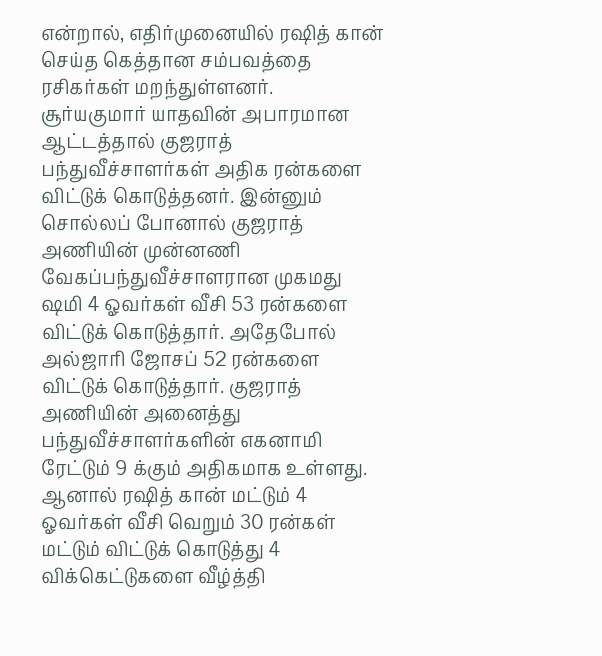என்றால், எதிர்முனையில் ரஷித் கான் செய்த கெத்தான சம்பவத்தை ரசிகர்கள் மறந்துள்ளனர்.
சூர்யகுமார் யாதவின் அபாரமான ஆட்டத்தால் குஜராத் பந்துவீச்சாளர்கள் அதிக ரன்களை விட்டுக் கொடுத்தனர். இன்னும் சொல்லப் போனால் குஜராத் அணியின் முன்னணி வேகப்பந்துவீச்சாளரான முகமது ஷமி 4 ஓவர்கள் வீசி 53 ரன்களை விட்டுக் கொடுத்தார். அதேபோல் அல்ஜாரி ஜோசப் 52 ரன்களை விட்டுக் கொடுத்தார். குஜராத் அணியின் அனைத்து பந்துவீச்சாளர்களின் எகனாமி ரேட்டும் 9 க்கும் அதிகமாக உள்ளது.
ஆனால் ரஷித் கான் மட்டும் 4 ஓவர்கள் வீசி வெறும் 30 ரன்கள் மட்டும் விட்டுக் கொடுத்து 4 விக்கெட்டுகளை வீழ்த்தி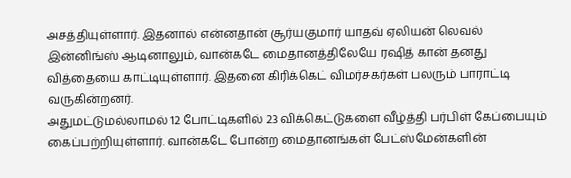அசத்தியுள்ளார். இதனால் என்னதான் சூர்யகுமார் யாதவ் ஏலியன் லெவல் இன்னிங்ஸ் ஆடினாலும், வான்கடே மைதானத்திலேயே ரஷித் கான் தனது வித்தையை காட்டியுள்ளார். இதனை கிரிக்கெட் விமர்சகர்கள் பலரும் பாராட்டி வருகின்றனர்.
அதுமட்டுமல்லாமல் 12 போட்டிகளில் 23 விக்கெட்டுகளை வீழ்த்தி பர்பிள் கேப்பையும் கைப்பற்றியுள்ளார். வான்கடே போன்ற மைதானங்கள் பேட்ஸ்மேன்களின்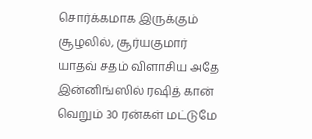சொர்க்கமாக இருக்கும் சூழலில், சூர்யகுமார் யாதவ் சதம் விளாசிய அதே இன்னிங்ஸில் ரஷித் கான் வெறும் 30 ரன்கள் மட்டுமே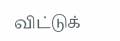விட்டுக்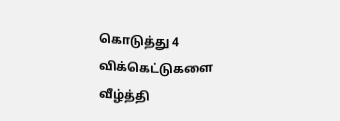கொடுத்து 4 விக்கெட்டுகளை வீழ்த்தி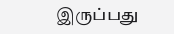இருப்பது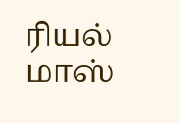ரியல் மாஸ்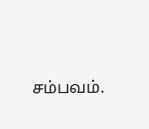சம்பவம்.